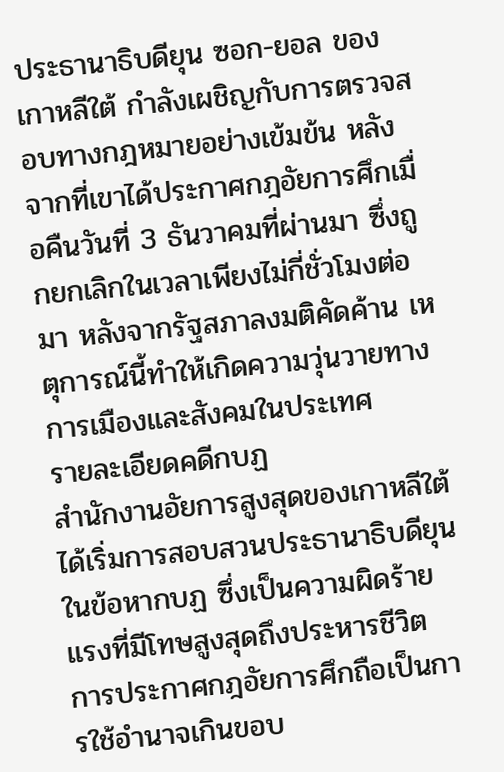ประธานาธิบดียุน ซอก-ยอล ของเกาหลีใต้ กำลังเผชิญกับการตรวจสอบทางกฎหมายอย่างเข้มข้น หลังจากที่เขาได้ประกาศกฎอัยการศึกเมื่อคืนวันที่ 3 ธันวาคมที่ผ่านมา ซึ่งถูกยกเลิกในเวลาเพียงไม่กี่ชั่วโมงต่อมา หลังจากรัฐสภาลงมติคัดค้าน เหตุการณ์นี้ทำให้เกิดความวุ่นวายทางการเมืองและสังคมในประเทศ
รายละเอียดคดีกบฏ
สำนักงานอัยการสูงสุดของเกาหลีใต้ได้เริ่มการสอบสวนประธานาธิบดียุน ในข้อหากบฏ ซึ่งเป็นความผิดร้ายแรงที่มีโทษสูงสุดถึงประหารชีวิต การประกาศกฎอัยการศึกถือเป็นการใช้อำนาจเกินขอบ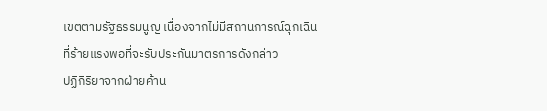เขตตามรัฐธรรมนูญ เนื่องจากไม่มีสถานการณ์ฉุกเฉินที่ร้ายแรงพอที่จะรับประกันมาตรการดังกล่าว
ปฏิกิริยาจากฝ่ายค้าน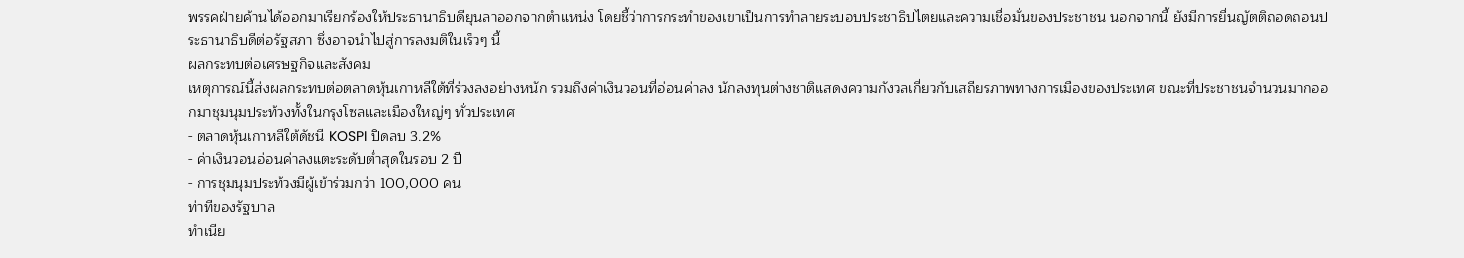พรรคฝ่ายค้านได้ออกมาเรียกร้องให้ประธานาธิบดียุนลาออกจากตำแหน่ง โดยชี้ว่าการกระทำของเขาเป็นการทำลายระบอบประชาธิปไตยและความเชื่อมั่นของประชาชน นอกจากนี้ ยังมีการยื่นญัตติถอดถอนประธานาธิบดีต่อรัฐสภา ซึ่งอาจนำไปสู่การลงมติในเร็วๆ นี้
ผลกระทบต่อเศรษฐกิจและสังคม
เหตุการณ์นี้ส่งผลกระทบต่อตลาดหุ้นเกาหลีใต้ที่ร่วงลงอย่างหนัก รวมถึงค่าเงินวอนที่อ่อนค่าลง นักลงทุนต่างชาติแสดงความกังวลเกี่ยวกับเสถียรภาพทางการเมืองของประเทศ ขณะที่ประชาชนจำนวนมากออกมาชุมนุมประท้วงทั้งในกรุงโซลและเมืองใหญ่ๆ ทั่วประเทศ
- ตลาดหุ้นเกาหลีใต้ดัชนี KOSPI ปิดลบ 3.2%
- ค่าเงินวอนอ่อนค่าลงแตะระดับต่ำสุดในรอบ 2 ปี
- การชุมนุมประท้วงมีผู้เข้าร่วมกว่า 100,000 คน
ท่าทีของรัฐบาล
ทำเนีย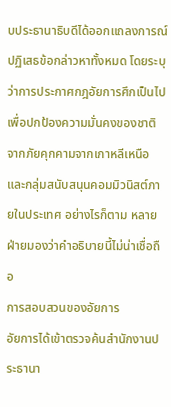บประธานาธิบดีได้ออกแถลงการณ์ปฏิเสธข้อกล่าวหาทั้งหมด โดยระบุว่าการประกาศกฎอัยการศึกเป็นไปเพื่อปกป้องความมั่นคงของชาติจากภัยคุกคามจากเกาหลีเหนือและกลุ่มสนับสนุนคอมมิวนิสต์ภายในประเทศ อย่างไรก็ตาม หลายฝ่ายมองว่าคำอธิบายนี้ไม่น่าเชื่อถือ
การสอบสวนของอัยการ
อัยการได้เข้าตรวจค้นสำนักงานประธานา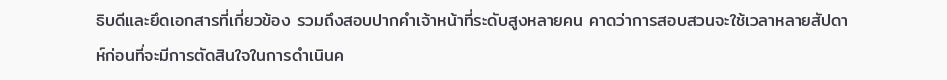ธิบดีและยึดเอกสารที่เกี่ยวข้อง รวมถึงสอบปากคำเจ้าหน้าที่ระดับสูงหลายคน คาดว่าการสอบสวนจะใช้เวลาหลายสัปดาห์ก่อนที่จะมีการตัดสินใจในการดำเนินค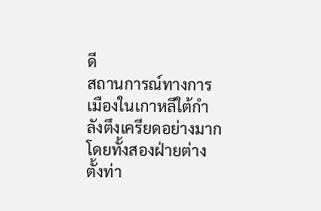ดี
สถานการณ์ทางการเมืองในเกาหลีใต้กำลังตึงเครียดอย่างมาก โดยทั้งสองฝ่ายต่างตั้งท่า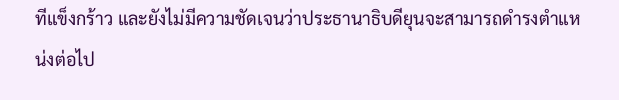ทีแข็งกร้าว และยังไม่มีความชัดเจนว่าประธานาธิบดียุนจะสามารถดำรงตำแหน่งต่อไป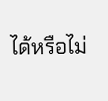ได้หรือไม่